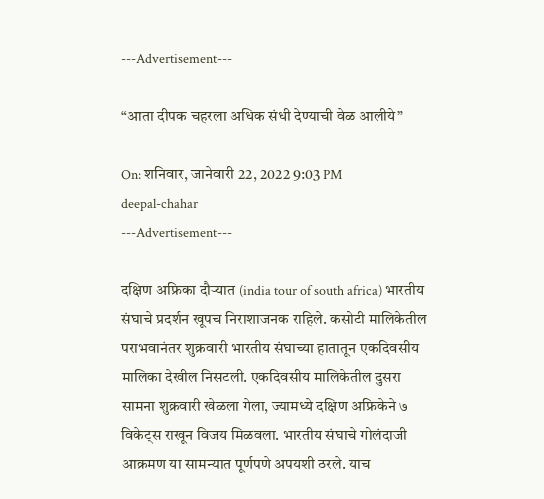---Advertisement---

“आता दीपक चहरला अधिक संधी देण्याची वेळ आलीये”

On: शनिवार, जानेवारी 22, 2022 9:03 PM
deepal-chahar
---Advertisement---

दक्षिण अफ्रिका दौऱ्यात (india tour of south africa) भारतीय संघाचे प्रदर्शन खूपच निराशाजनक राहिले. कसोटी मालिकेतील पराभवानंतर शुक्रवारी भारतीय संघाच्या हातातून एकदिवसीय मालिका देखील निसटली. एकदिवसीय मालिकेतील दुसरा सामना शुक्रवारी खेळला गेला, ज्यामध्ये दक्षिण अफ्रिकेने ७ विकेट्स राखून विजय मिळवला. भारतीय संघाचे गोलंदाजी आक्रमण या सामन्यात पूर्णपणे अपयशी ठरले. याच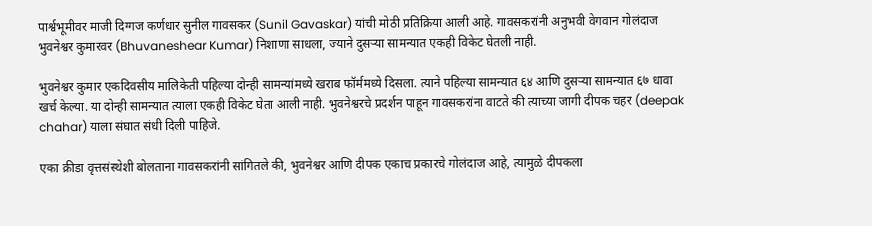पार्श्वभूमीवर माजी दिग्गज कर्णधार सुनील गावसकर (Sunil Gavaskar) यांची मोठी प्रतिक्रिया आली आहे. गावसकरांनी अनुभवी वेगवान गोलंदाज भुवनेश्वर कुमारवर (Bhuvaneshear Kumar) निशाणा साधला, ज्याने दुसऱ्या सामन्यात एकही विकेट घेतली नाही.

भुवनेश्वर कुमार एकदिवसीय मालिकेती पहिल्या दोन्ही सामन्यांमध्ये खराब फॉर्ममध्ये दिसला. त्याने पहिल्या सामन्यात ६४ आणि दुसऱ्या सामन्यात ६७ धावा खर्च केल्या. या दोन्ही सामन्यात त्याला एकही विकेट घेता आली नाही. भुवनेश्वरचे प्रदर्शन पाहून गावसकरांना वाटते की त्याच्या जागी दीपक चहर (deepak chahar) याला संघात संधी दिली पाहिजे.

एका क्रीडा वृत्तसंस्थेशी बोलताना गावसकरांनी सांगितले की, भुवनेश्वर आणि दीपक एकाच प्रकारचे गोलंदाज आहे, त्यामुळे दीपकला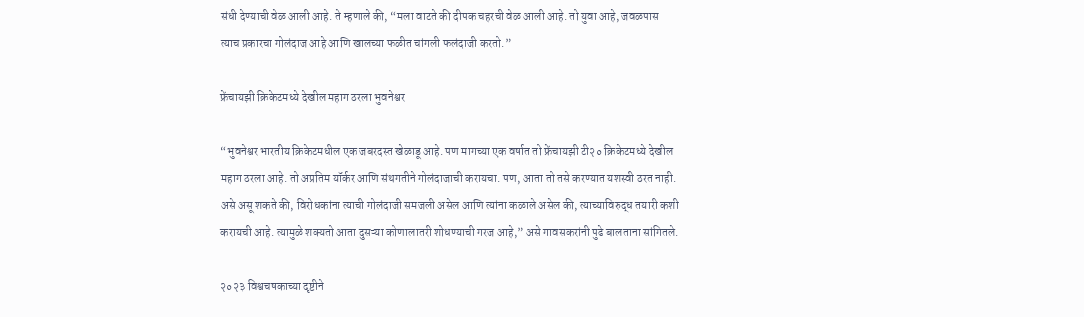संधी देण्याची वेळ आली आहे. ते म्हणाले की, “मला वाटते की दीपक चहरची वेळ आली आहे. तो युवा आहे, जवळपास त्याच प्रकारचा गोलंदाज आहे आणि खालच्या फळीत चांगली फलंदाजी करतो.”

फ्रेंचायझी क्रिकेटमध्ये देखील महाग ठरला भुवनेश्वर

“भुवनेश्वर भारतीय क्रिकेटमधील एक जबरदस्त खेळाडू आहे. पण मागच्या एक वर्षात तो फ्रेंचायझी टी२० क्रिकेटमध्ये देखील महाग ठरला आहे. तो अप्रतिम यॉर्कर आणि संथगतीने गोलंदाजाची करायचा. पण, आता तो तसे करण्यात यशस्वी ठरत नाही. असे असू शकते की, विरोधकांना त्याची गोलंदाजी समजली असेल आणि त्यांना कळाले असेल की, त्याच्याविरुद्ध तयारी कशी करायची आहे. त्यामुळे शक्यतो आता दुसऱ्या कोणालातरी शोधण्याची गरज आहे,” असे गावसकरांनी पुढे बालताना सांगितले.

२०२३ विश्वचषकाच्या दृष्टीने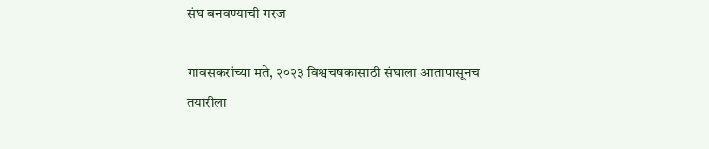संघ बनवण्याची गरज

गावसकरांच्या मते, २०२३ विश्वचषकासाठी संघाला आतापासूनच तयारीला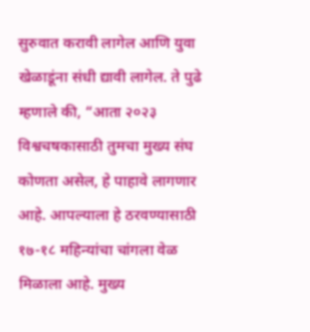सुरुवात करावी लागेल आणि युवा खेळाडूंना संधी द्यावी लागेल. ते पुढे म्हणाले की, “आता २०२३ विश्वचषकासाठी तुमचा मुख्य संघ कोणता असेल, हे पाहावे लागणार आहे. आपल्याला हे ठरवण्यासाठी १७-१८ महिन्यांचा चांगला वेळ मिळाला आहे. मुख्य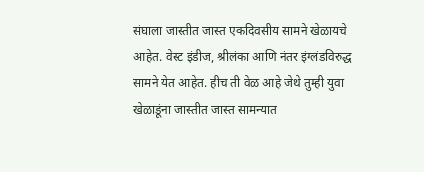संघाला जास्तीत जास्त एकदिवसीय सामने खेळायचे आहेत. वेस्ट इंडीज, श्रीलंका आणि नंतर इंग्लंडविरुद्ध सामने येत आहेत. हीच ती वेळ आहे जेथे तुम्ही युवा खेळाडूंना जास्तीत जास्त सामन्यात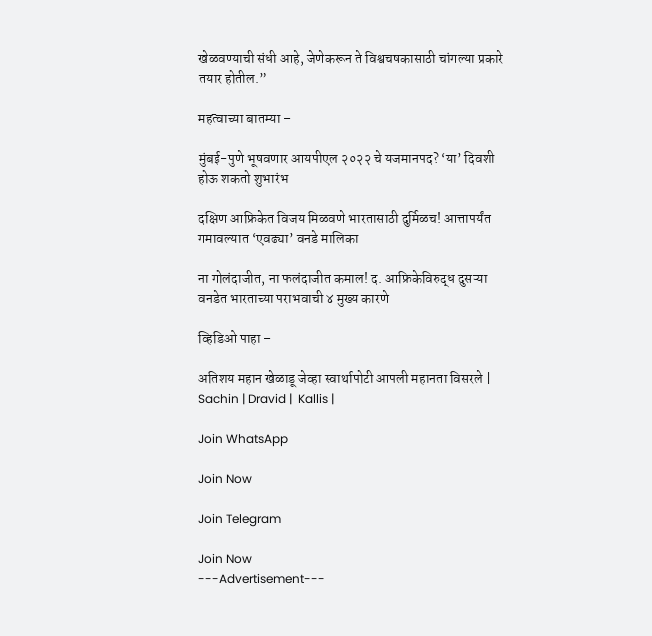खेळवण्याची संधी आहे, जेणेकरून ते विश्वचषकासाठी चांगल्या प्रकारे तयार होतील.”

महत्वाच्या बातम्या –

मुंबई-पुणे भूषवणार आयपीएल २०२२ चे यजमानपद? ‘या’ दिवशी होऊ शकतो शुभारंभ

दक्षिण आफ्रिकेत विजय मिळवणे भारतासाठी दुर्मिळच! आत्तापर्यंत गमावल्यात ‘एवढ्या’ वनडे मालिका

ना गोलंदाजीत, ना फलंदाजीत कमाल! द. आफ्रिकेविरुद्ध दुसऱ्या वनडेत भारताच्या पराभवाची ४ मुख्य कारणे

व्हिडिओ पाहा –

अतिशय महान खेळाडू जेव्हा स्वार्थापोटी आपली महानता विसरले | Sachin | Dravid |  Kallis |

Join WhatsApp

Join Now

Join Telegram

Join Now
---Advertisement---